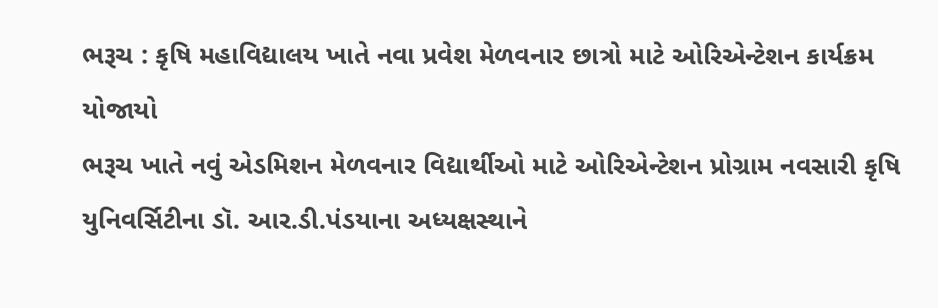ભરૂચ : કૃષિ મહાવિદ્યાલય ખાતે નવા પ્રવેશ મેળવનાર છાત્રો માટે ઓરિએન્ટેશન કાર્યક્રમ યોજાયો
ભરૂચ ખાતે નવું એડમિશન મેળવનાર વિદ્યાર્થીઓ માટે ઓરિએન્ટેશન પ્રોગ્રામ નવસારી કૃષિ યુનિવર્સિટીના ડૉ. આર.ડી.પંડયાના અધ્યક્ષસ્થાને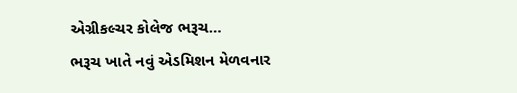એગ્રીકલ્ચર કોલેજ ભરૂચ…
ભરૂચ ખાતે નવું એડમિશન મેળવનાર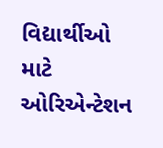વિદ્યાર્થીઓ માટે ઓરિએન્ટેશન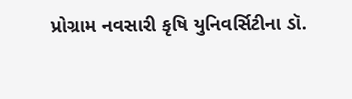પ્રોગ્રામ નવસારી કૃષિ યુનિવર્સિટીના ડૉ.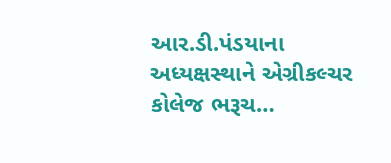આર.ડી.પંડયાના અધ્યક્ષસ્થાને એગ્રીકલ્ચર કોલેજ ભરૂચ…